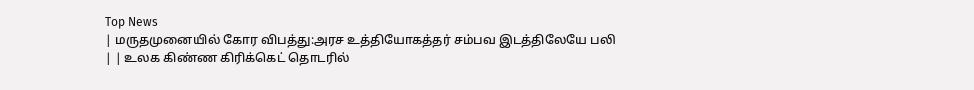Top News
| மருதமுனையில் கோர விபத்து:அரச உத்தியோகத்தர் சம்பவ இடத்திலேயே பலி | | உலக கிண்ண கிரிக்கெட் தொடரில்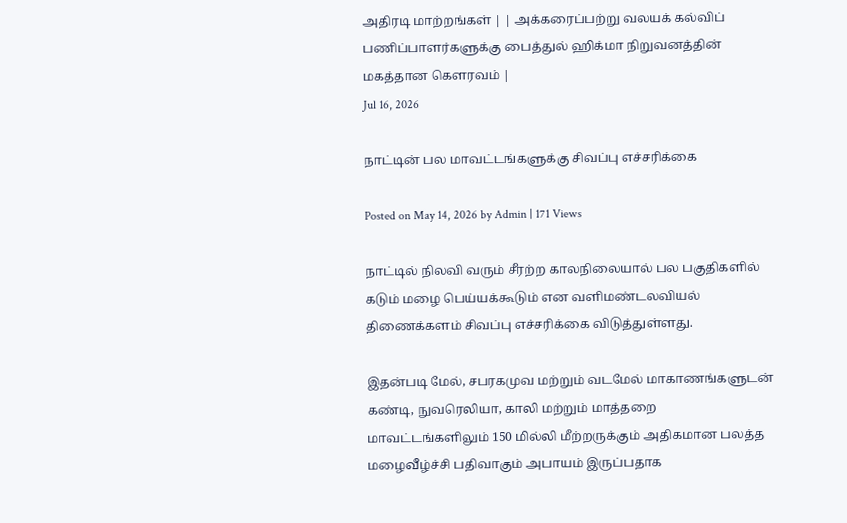அதிரடி மாற்றங்கள் | | அக்கரைப்பற்று வலயக் கல்விப் பணிப்பாளர்களுக்கு பைத்துல் ஹிக்மா நிறுவனத்தின் மகத்தான கௌரவம் |
Jul 16, 2026

நாட்டின் பல மாவட்டங்களுக்கு சிவப்பு எச்சரிக்கை

Posted on May 14, 2026 by Admin | 171 Views

நாட்டில் நிலவி வரும் சீரற்ற காலநிலையால் பல பகுதிகளில் கடும் மழை பெய்யக்கூடும் என வளிமண்டலவியல் திணைக்களம் சிவப்பு எச்சரிக்கை விடுத்துள்ளது.

இதன்படி மேல், சபரகமுவ மற்றும் வடமேல் மாகாணங்களுடன் கண்டி, நுவரெலியா, காலி மற்றும் மாத்தறை மாவட்டங்களிலும் 150 மில்லி மீற்றருக்கும் அதிகமான பலத்த மழைவீழ்ச்சி பதிவாகும் அபாயம் இருப்பதாக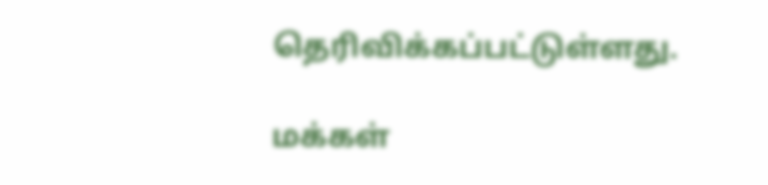தெரிவிக்கப்பட்டுள்ளது.

மக்கள்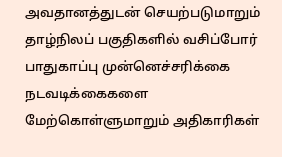அவதானத்துடன் செயற்படுமாறும் தாழ்நிலப் பகுதிகளில் வசிப்போர் பாதுகாப்பு முன்னெச்சரிக்கை நடவடிக்கைகளை மேற்கொள்ளுமாறும் அதிகாரிகள்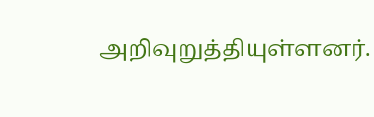அறிவுறுத்தியுள்ளனர்.